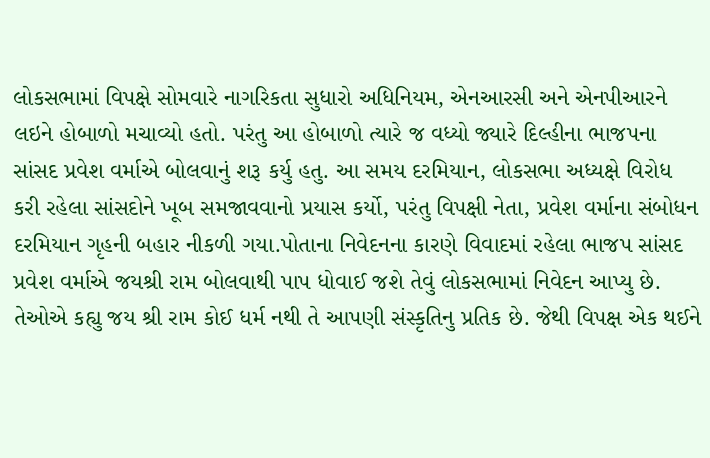લોકસભામાં વિપક્ષે સોમવારે નાગરિકતા સુધારો અધિનિયમ, એનઆરસી અને એનપીઆરને લઇને હોબાળો મચાવ્યો હતો. પરંતુ આ હોબાળો ત્યારે જ વધ્યો જ્યારે દિલ્હીના ભાજપના સાંસદ પ્રવેશ વર્માએ બોલવાનું શરૂ કર્યુ હતુ. આ સમય દરમિયાન, લોકસભા અધ્યક્ષે વિરોધ કરી રહેલા સાંસદોને ખૂબ સમજાવવાનો પ્રયાસ કર્યો, પરંતુ વિપક્ષી નેતા, પ્રવેશ વર્માના સંબોધન દરમિયાન ગૃહની બહાર નીકળી ગયા.પોતાના નિવેદનના કારણે વિવાદમાં રહેલા ભાજપ સાંસદ પ્રવેશ વર્માએ જયશ્રી રામ બોલવાથી પાપ ધોવાઈ જશે તેવું લોકસભામાં નિવેદન આપ્યુ છે. તેઓએ કહ્યુ જય શ્રી રામ કોઈ ધર્મ નથી તે આપણી સંસ્કૃતિનુ પ્રતિક છે. જેથી વિપક્ષ એક થઈને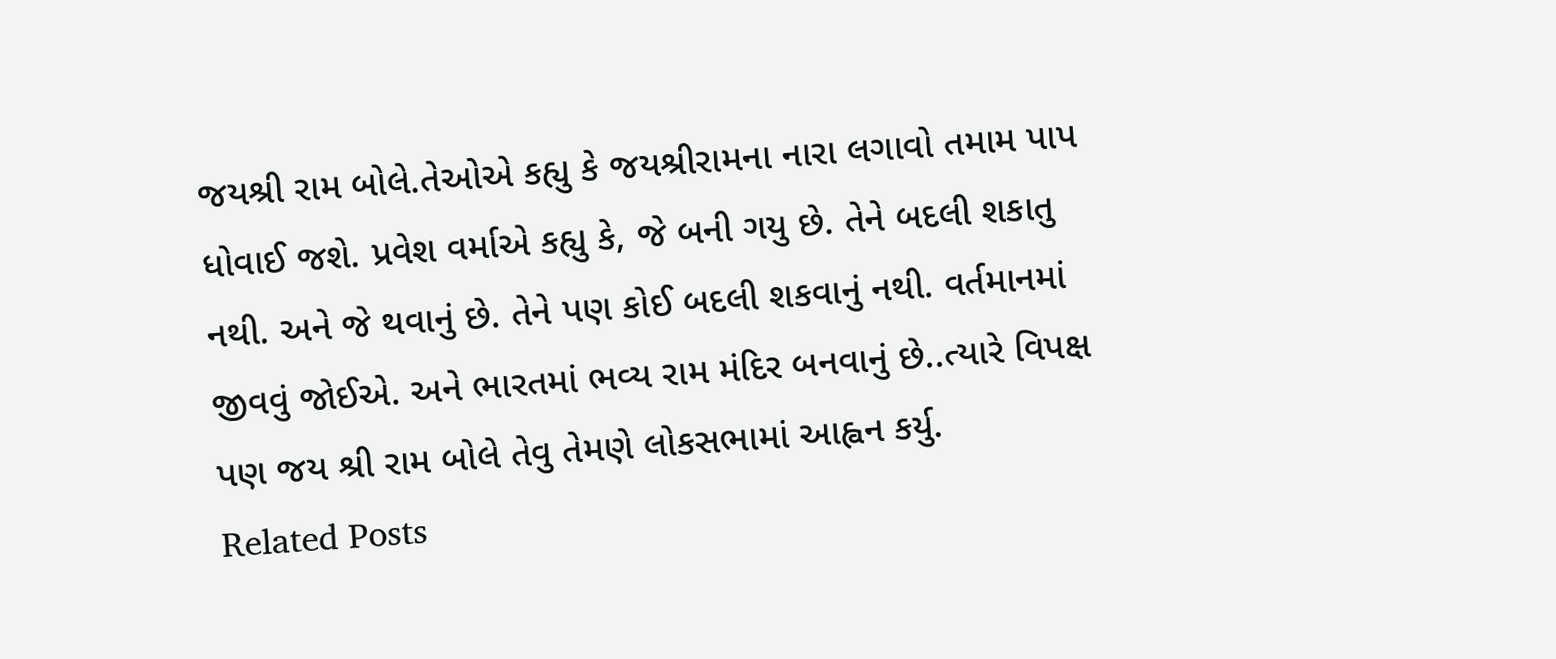જયશ્રી રામ બોલે.તેઓએ કહ્યુ કે જયશ્રીરામના નારા લગાવો તમામ પાપ ધોવાઈ જશે. પ્રવેશ વર્માએ કહ્યુ કે, જે બની ગયુ છે. તેને બદલી શકાતુ નથી. અને જે થવાનું છે. તેને પણ કોઈ બદલી શકવાનું નથી. વર્તમાનમાં જીવવું જોઈએ. અને ભારતમાં ભવ્ય રામ મંદિર બનવાનું છે..ત્યારે વિપક્ષ પણ જય શ્રી રામ બોલે તેવુ તેમણે લોકસભામાં આહ્વન કર્યુ.
Related Posts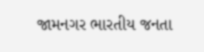જામનગર ભારતીય જનતા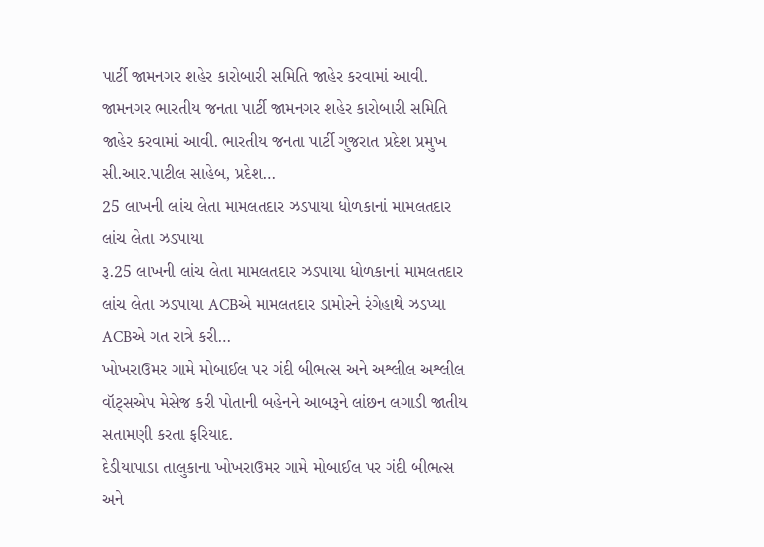પાર્ટી જામનગર શહેર કારોબારી સમિતિ જાહેર કરવામાં આવી.
જામનગર ભારતીય જનતા પાર્ટી જામનગર શહેર કારોબારી સમિતિ જાહેર કરવામાં આવી. ભારતીય જનતા પાર્ટી ગુજરાત પ્રદેશ પ્રમુખ સી.આર.પાટીલ સાહેબ, પ્રદેશ…
25 લાખની લાંચ લેતા મામલતદાર ઝડપાયા ધોળકાનાં મામલતદાર લાંચ લેતા ઝડપાયા
રૂ.25 લાખની લાંચ લેતા મામલતદાર ઝડપાયા ધોળકાનાં મામલતદાર લાંચ લેતા ઝડપાયા ACBએ મામલતદાર ડામોરને રંગેહાથે ઝડપ્યા ACBએ ગત રાત્રે કરી…
ખોખરાઉમર ગામે મોબાઈલ પર ગંદી બીભત્સ અને અશ્લીલ અશ્લીલ વૉટ્સએપ મેસેજ કરી પોતાની બહેનને આબરૂને લાંછન લગાડી જાતીય સતામણી કરતા ફરિયાદ.
દેડીયાપાડા તાલુકાના ખોખરાઉમર ગામે મોબાઈલ પર ગંદી બીભત્સ અને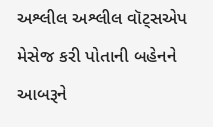અશ્લીલ અશ્લીલ વૉટ્સએપ મેસેજ કરી પોતાની બહેનને આબરૂને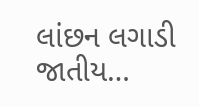લાંછન લગાડી જાતીય…